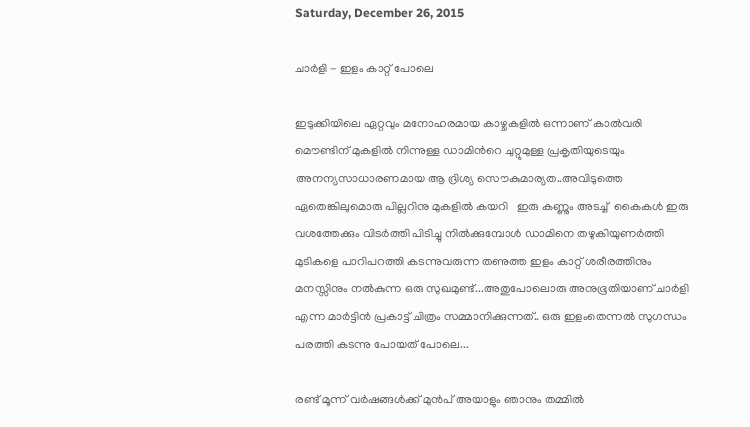Saturday, December 26, 2015

ചാര്‍ളി - ഇളം കാറ്റ് പോലെ

ഇടുക്കിയിലെ ഏറ്റവും മനോഹരമായ കാഴ്ചകളില്‍ ഒന്നാണ് കാല്‍വരി മൌണ്ടിന് മുകളില്‍ നിന്നുള്ള ഡാമിന്‍റെ ചുറ്റുമുള്ള പ്രകൃതിയുടെയും അനന്യസാധാരണമായ ആ ദ്രിശ്യ സൌകുമാര്യത..അവിടുത്തെ ഏതെങ്കിലുമൊരു പില്ലറിനു മുകളില്‍ കയറി   ഇരു കണ്ണും അടച്ച്  കൈകള്‍ ഇരു വശത്തേക്കും വിടര്‍ത്തി പിടിച്ചു നില്‍ക്കുമ്പോള്‍ ഡാമിനെ തഴുകിയുണര്‍ത്തി മുടികളെ പാറിപറത്തി കടന്നുവരുന്ന തണുത്ത ഇളം കാറ്റ് ശരീരത്തിനും മനസ്സിനും നല്‍കുന്ന ഒരു സുഖമുണ്ട്...അതുപോലൊരു അനുഭൂതിയാണ് ചാര്‍ളി എന്ന മാര്‍ട്ടിന്‍ പ്രകാട്ട് ചിത്രം സമ്മാനിക്കുന്നത്.. ഒരു ഇളംതെന്നല്‍ സുഗന്ധം പരത്തി കടന്നു പോയത് പോലെ...

രണ്ട് മൂന്ന് വര്‍ഷങ്ങള്‍ക്ക് മുന്‍പ് അയാളും ഞാനും തമ്മില്‍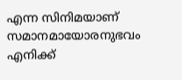എന്ന സിനിമയാണ് സമാനമായോരനുഭവം എനിക്ക്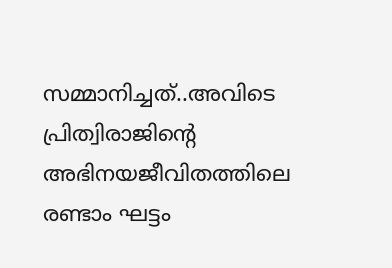സമ്മാനിച്ചത്‌..അവിടെ പ്രിത്വിരാജിന്‍റെ അഭിനയജീവിതത്തിലെ രണ്ടാം ഘട്ടം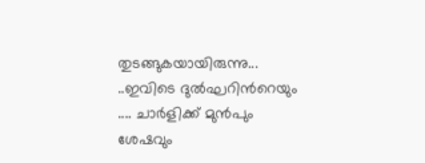തുടങ്ങുകയായിരുന്നു... ..ഇവിടെ ദുല്‍ഘറിന്‍റെയും .... ചാര്‍ളിക്ക് മുന്‍പും ശേഷവും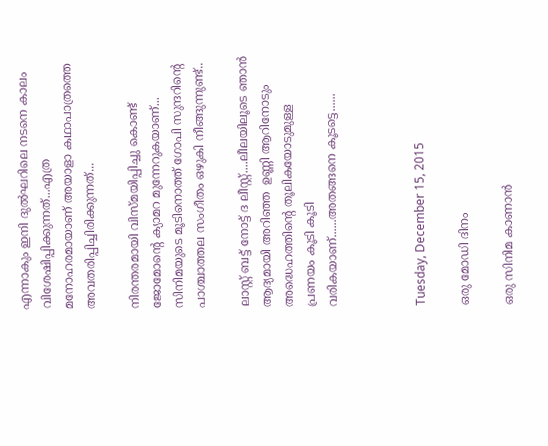എന്നാകും ഇനി ദുല്‍ഘറിലെ നടനെ കാലം വിശേഷിപ്പിക്കുന്നത്...എത്ര മനോഹരമായാണ് അയാളാ കഥാപാത്രത്തെ അവതരിപ്പിച്ചിരിക്കുന്നത്...

നിരന്തരമായി വിസ്മയിപ്പിച്ചു കൊണ്ട് ജോമോന്‍റെ ക്യാമറ മുന്നേറുകയാണ്... സിനിമയുടെ മൂടിനൊത്ത് ഗോപി സുന്ദറിന്‍റെ പാശ്ചാത്തല സംഗീതം ഒഴുകി നീങ്ങുന്നുണ്ട്..

ലാസ്റ്റ് ബട്ട്‌ നോട്ട് ദ ലീസ്റ്റ്....ലീലയിലൂടെ ഞാന്‍ ആദ്യമായി അറിഞ്ഞ  ഉണ്ണി ആറിനോടും അദ്ധെഹത്തിന്‍റെ തൂലികയോടുമുള്ള പ്രണയം കൂടി കൂടി വരികയാണ്......അതങ്ങനെ കൂടട്ടെ......



Tuesday, December 15, 2015

ഒരു മോഡി ദിനം

ഒരു സിനിമ കാണാന്‍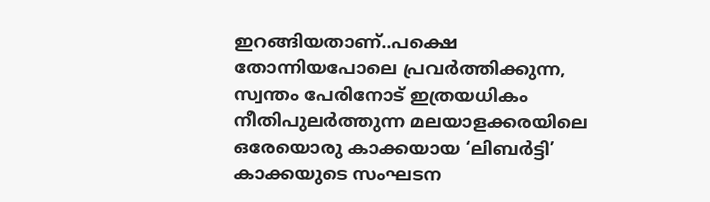ഇറങ്ങിയതാണ്..പക്ഷെ തോന്നിയപോലെ പ്രവര്‍ത്തിക്കുന്ന, സ്വന്തം പേരിനോട് ഇത്രയധികം നീതിപുലര്‍ത്തുന്ന മലയാളക്കരയിലെ ഒരേയൊരു കാക്കയായ ‘ലിബര്‍ട്ടി’ കാക്കയുടെ സംഘടന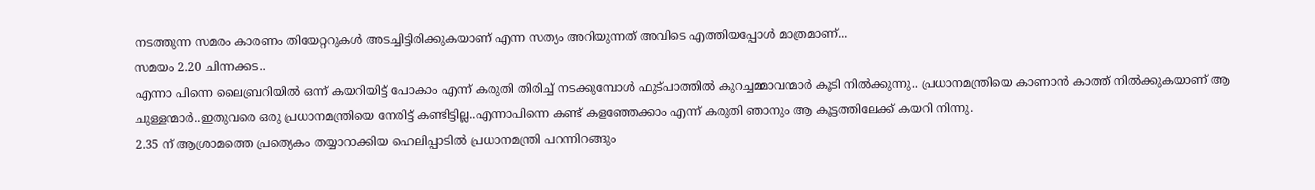നടത്തുന്ന സമരം കാരണം തിയേറ്ററുകള്‍ അടച്ചിട്ടിരിക്കുകയാണ് എന്ന സത്യം അറിയുന്നത് അവിടെ എത്തിയപ്പോള്‍ മാത്രമാണ്...
സമയം 2.20 ചിന്നക്കട..
എന്നാ പിന്നെ ലൈബ്രറിയില്‍ ഒന്ന് കയറിയിട്ട് പോകാം എന്ന് കരുതി തിരിച്ച് നടക്കുമ്പോള്‍ ഫുട്പാത്തില്‍ കുറച്ചമ്മാവന്മാര്‍ കൂടി നില്‍ക്കുന്നു.. പ്രധാനമന്ത്രിയെ കാണാന്‍ കാത്ത് നില്‍ക്കുകയാണ് ആ ചുള്ളന്മാര്‍..ഇതുവരെ ഒരു പ്രധാനമന്ത്രിയെ നേരിട്ട് കണ്ടിട്ടില്ല..എന്നാപിന്നെ കണ്ട് കളഞ്ഞേക്കാം എന്ന് കരുതി ഞാനും ആ കൂട്ടത്തിലേക്ക് കയറി നിന്നു.
2.35 ന് ആശ്രാമത്തെ പ്രത്യെകം തയ്യാറാക്കിയ ഹെലിപ്പാടില്‍ പ്രധാനമന്ത്രി പറന്നിറങ്ങും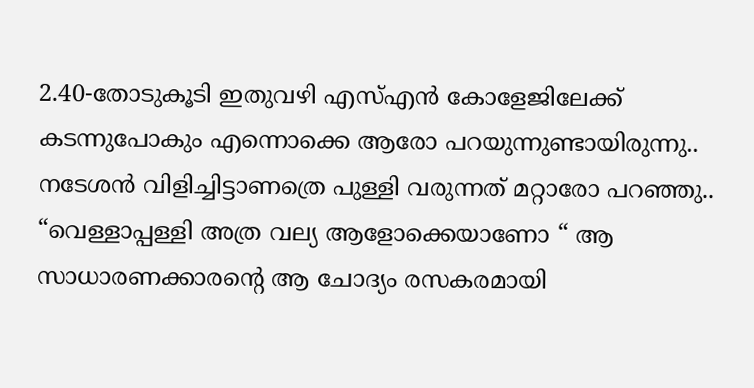2.40-തോടുകൂടി ഇതുവഴി എസ്എന്‍ കോളേജിലേക്ക് കടന്നുപോകും എന്നൊക്കെ ആരോ പറയുന്നുണ്ടായിരുന്നു..
നടേശന്‍ വിളിച്ചിട്ടാണത്രെ പുള്ളി വരുന്നത് മറ്റാരോ പറഞ്ഞു..
“വെള്ളാപ്പള്ളി അത്ര വല്യ ആളോക്കെയാണോ “ ആ സാധാരണക്കാരന്റെ ആ ചോദ്യം രസകരമായി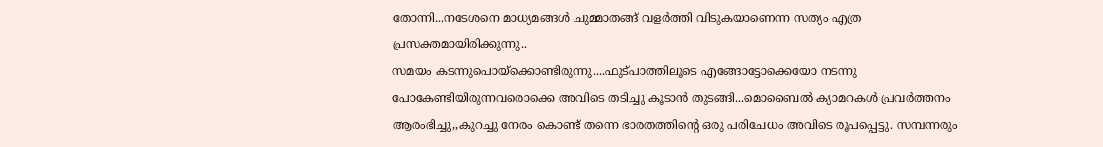തോന്നി...നടേശനെ മാധ്യമങ്ങള്‍ ചുമ്മാതങ്ങ്‌ വളര്‍ത്തി വിടുകയാണെന്ന സത്യം എത്ര പ്രസക്തമായിരിക്കുന്നു..
സമയം കടന്നുപൊയ്ക്കൊണ്ടിരുന്നു....ഫുട്പാത്തിലൂടെ എങ്ങോട്ടോക്കെയോ നടന്നു പോകേണ്ടിയിരുന്നവരൊക്കെ അവിടെ തടിച്ചു കൂടാന്‍ തുടങ്ങി...മൊബൈല്‍ ക്യാമറകള്‍ പ്രവര്‍ത്തനം ആരംഭിച്ചു,,കുറച്ചു നേരം കൊണ്ട് തന്നെ ഭാരതത്തിന്‍റെ ഒരു പരിചേധം അവിടെ രൂപപ്പെട്ടു. സമ്പന്നരും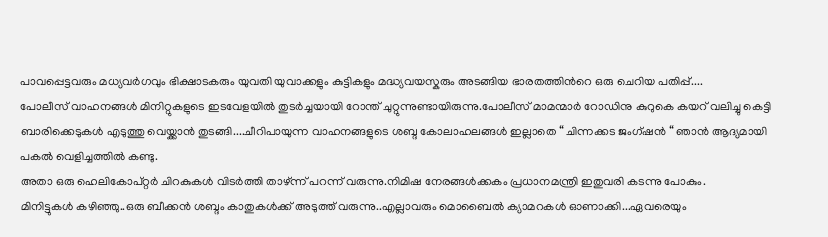പാവപ്പെട്ടവരും മധ്യവര്‍ഗവും ഭിക്ഷാടകരും യുവതി യുവാക്കളും കുട്ടികളും മദ്ധ്യവയസ്കരും അടങ്ങിയ ഭാരതത്തിന്‍റെ ഒരു ചെറിയ പതിപ്പ്....
പോലീസ് വാഹനങ്ങള്‍ മിനിറ്റുകളുടെ ഇടവേളയില്‍ തുടര്‍ച്ചയായി റോന്ത് ചുറ്റുന്നുണ്ടായിരുന്നു.പോലീസ് മാമന്മാര്‍ റോഡിനു കുറുകെ കയറ് വലിച്ചു കെട്ടി ബാരിക്കെടുകള്‍ എടുത്തു വെയ്ക്കാന്‍ തുടങ്ങി....ചീറിപായുന്ന വാഹനങ്ങളുടെ ശബ്ദ കോലാഹലങ്ങള്‍ ഇല്ലാതെ “ ചിന്നക്കട ജംഗ്ഷന്‍ “ ഞാന്‍ ആദ്യമായി പകല്‍ വെളിച്ചത്തില്‍ കണ്ടു.
അതാ ഒരു ഹെലികോപ്റ്റര്‍ ചിറകുകള്‍ വിടര്‍ത്തി താഴ്ന്ന് പറന്ന് വരുന്നു.നിമിഷ നേരങ്ങള്‍ക്കകം പ്രധാനമന്ത്രി ഇതുവരി കടന്നു പോകും.
മിനിട്ടുകള്‍ കഴിഞ്ഞു..ഒരു ബീക്കന്‍ ശബ്ദം കാതുകള്‍ക്ക് അടുത്ത് വരുന്നു..എല്ലാവരും മൊബൈല്‍ ക്യാമറകള്‍ ഓണാക്കി...ഏവരെയും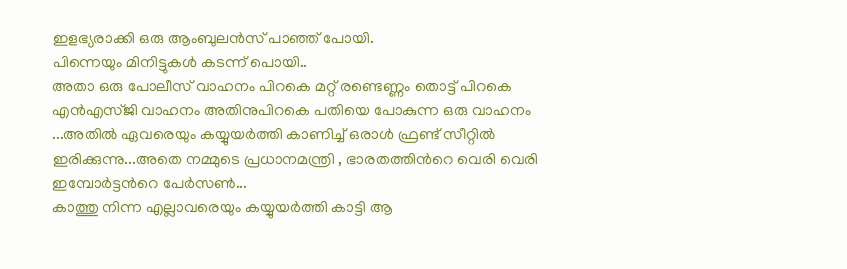ഇളഭ്യരാക്കി ഒരു ആംബുലന്‍സ് പാഞ്ഞ് പോയി.
പിന്നെയും മിനിട്ടുകള്‍ കടന്ന് പൊയി..
അതാ ഒരു പോലീസ് വാഹനം പിറകെ മറ്റ് രണ്ടെണ്ണം തൊട്ട് പിറകെ എന്‍എസ്ജി വാഹനം അതിനുപിറകെ പതിയെ പോകുന്ന ഒരു വാഹനം ...അതില്‍ ഏവരെയും കയ്യുയര്‍ത്തി കാണിച്ച് ഒരാള്‍ ഫ്രണ്ട് സീറ്റില്‍ ഇരിക്കുന്നു...അതെ നമ്മുടെ പ്രധാനമന്ത്രി , ഭാരതത്തിന്‍റെ വെരി വെരി ഇമ്പോര്‍ട്ടന്‍റെ പേര്‍സണ്‍...
കാത്തു നിന്ന എല്ലാവരെയും കയ്യുയര്‍ത്തി കാട്ടി ആ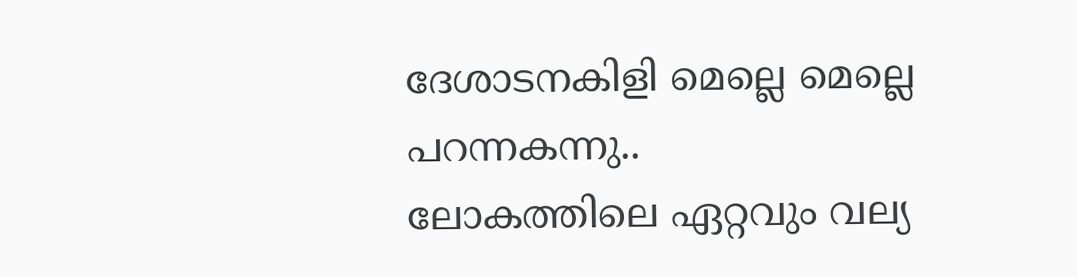ദേശാടനകിളി മെല്ലെ മെല്ലെ പറന്നകന്നു..
ലോകത്തിലെ ഏറ്റവും വല്യ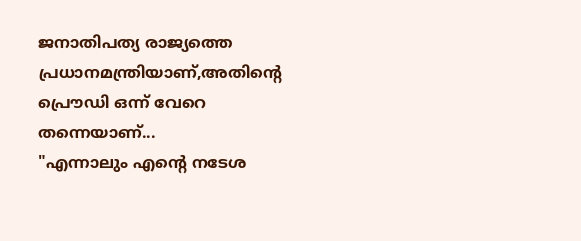ജനാതിപത്യ രാജ്യത്തെ പ്രധാനമന്ത്രിയാണ്,അതിന്‍റെ പ്രൌഡി ഒന്ന് വേറെ തന്നെയാണ്...
"എന്നാലും എന്‍റെ നടേശ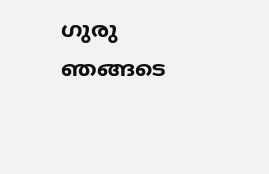ഗുരു ഞങ്ങടെ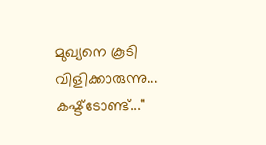മുഖ്യനെ കൂടി വിളിക്കാരുന്നു... കഷ്ട്ടോണ്ട്..."